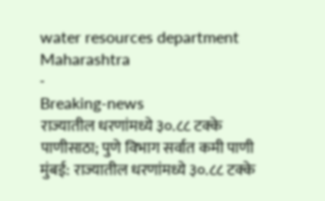water resources department Maharashtra
-
Breaking-news
राज्यातील धरणांमध्ये ३०.८८ टक्के पाणीसाठा; पुणे विभाग सर्वात कमी पाणी
मुंबई: राज्यातील धरणांमध्ये ३०.८८ टक्के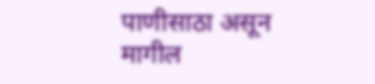पाणीसाठा असून मागील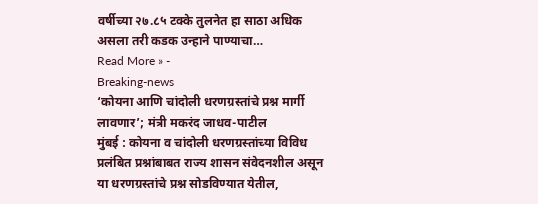वर्षीच्या २७.८५ टक्के तुलनेत हा साठा अधिक असला तरी कडक उन्हाने पाण्याचा…
Read More » -
Breaking-news
‘कोयना आणि चांदोली धरणग्रस्तांचे प्रश्न मार्गी लावणार’; मंत्री मकरंद जाधव-पाटील
मुंबई : कोयना व चांदोली धरणग्रस्तांच्या विविध प्रलंबित प्रश्नांबाबत राज्य शासन संवेदनशील असून या धरणग्रस्तांचे प्रश्न सोडविण्यात येतील,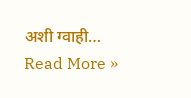अशी ग्वाही…
Read More »